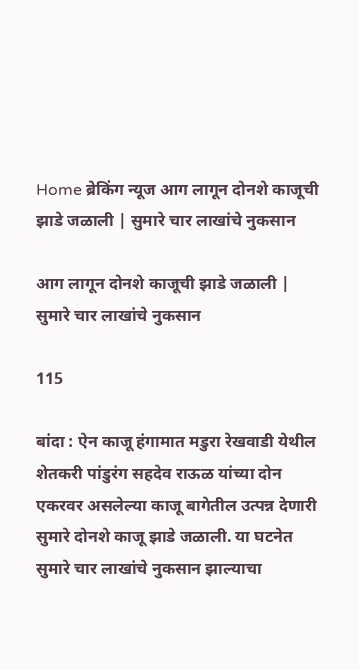Home ब्रेकिंग न्यूज आग लागून दोनशे काजूची झाडे जळाली | सुमारे चार लाखांचे नुकसान

आग लागून दोनशे काजूची झाडे जळाली | सुमारे चार लाखांचे नुकसान

115

बांदा : ऐन काजू हंगामात मडुरा रेखवाडी येथील शेतकरी पांडुरंग सहदेव राऊळ यांच्या दोन एकरवर असलेल्या काजू बागेतील उत्पन्न देणारी सुमारे दोनशे काजू झाडे जळाली. या घटनेत सुमारे चार लाखांचे नुकसान झाल्याचा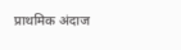प्राथमिक अंदाज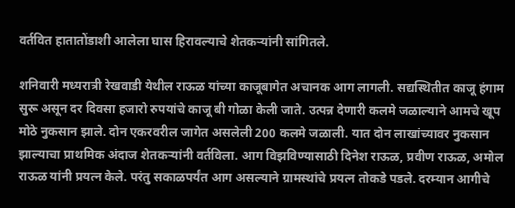वर्तवित हातातोंडाशी आलेला घास हिरावल्याचे शेतकऱ्यांनी सांगितले.

शनिवारी मध्यरात्री रेखवाडी येथील राऊळ यांच्या काजूबागेत अचानक आग लागली. सद्यस्थितीत काजू हंगाम सुरू असून दर दिवसा हजारो रुपयांचे काजू बी गोळा केली जाते. उत्पन्न देणारी कलमे जळाल्याने आमचे खूप मोठे नुकसान झाले. दोन एकरवरील जागेत असलेली 200 कलमे जळाली. यात दोन लाखांच्यावर नुकसान झाल्याचा प्राथमिक अंदाज शेतकऱ्यांनी वर्तविला. आग विझविण्यासाठी दिनेश राऊळ, प्रवीण राऊळ, अमोल राऊळ यांनी प्रयत्न केले. परंतु सकाळपर्यंत आग असल्याने ग्रामस्थांचे प्रयत्न तोकडे पडले. दरम्यान आगीचे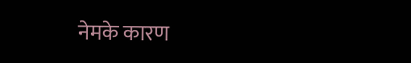नेमके कारण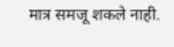मात्र समजू शकले नाही.